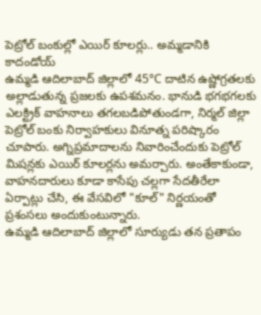పెట్రోల్ బంకుల్లో ఎయిర్ కూలర్లు.. అమ్మడానికి కాదండోయ్
ఉమ్మడి ఆదిలాబాద్ జిల్లాలో 45°C దాటిన ఉష్ణోగ్రతలకు అల్లాడుతున్న ప్రజలకు ఉపశమనం. భానుడి భగభగలకు ఎలక్ట్రిక్ వాహనాలు తగలబడిపోతుండగా, నిర్మల్ జిల్లా పెట్రోల్ బంకు నిర్వాహకులు వినూత్న పరిష్కారం చూపారు. అగ్నిప్రమాదాలను నివారించేందుకు పెట్రోల్ మిషన్లకు ఎయిర్ కూలర్లను అమర్చారు. అంతేకాకుండా, వాహనదారులు కూడా కాసేపు చల్లగా సేదతీరేలా ఏర్పాట్లు చేసి, ఈ వేసవిలో "కూల్" నిర్ణయంతో ప్రశంసలు అందుకుంటున్నారు.
ఉమ్మడి ఆదిలాబాద్ జిల్లాలో సూర్యుడు తన ప్రతాపం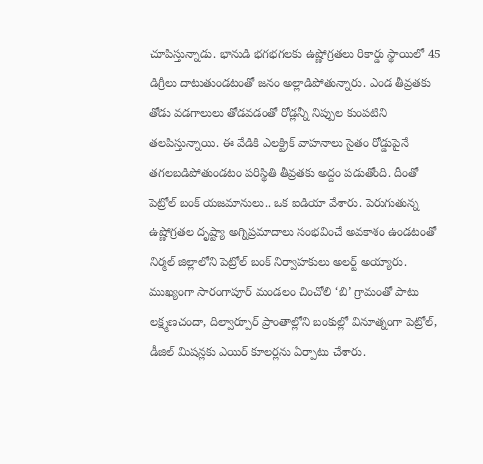చూపిస్తున్నాడు. భానుడి భగభగలకు ఉష్ణోగ్రతలు రికార్డు స్థాయిలో 45 డిగ్రీలు దాటుతుండటంతో జనం అల్లాడిపోతున్నారు. ఎండ తీవ్రతకు తోడు వడగాలులు తోడవడంతో రోడ్లన్నీ నిప్పుల కుంపటిని తలపిస్తున్నాయి. ఈ వేడికి ఎలక్ట్రిక్ వాహనాలు సైతం రోడ్డుపైనే తగలబడిపోతుండటం పరిస్థితి తీవ్రతకు అద్దం పడుతోంది. దీంతో పెట్రోల్ బంక్ యజమానులు.. ఒక ఐడియా వేశారు. పెరుగుతున్న ఉష్ణోగ్రతల దృష్ట్యా అగ్నిప్రమాదాలు సంభవించే అవకాశం ఉండటంతో నిర్మల్ జిల్లాలోని పెట్రోల్ బంక్ నిర్వాహకులు అలర్ట్ అయ్యారు. ముఖ్యంగా సారంగాపూర్ మండలం చించోలి ‘బి’ గ్రామంతో పాటు లక్ష్మణచందా, దిల్వార్పూర్ ప్రాంతాల్లోని బంకుల్లో వినూత్నంగా పెట్రోల్, డీజిల్ మిషన్లకు ఎయిర్ కూలర్లను ఏర్పాటు చేశారు.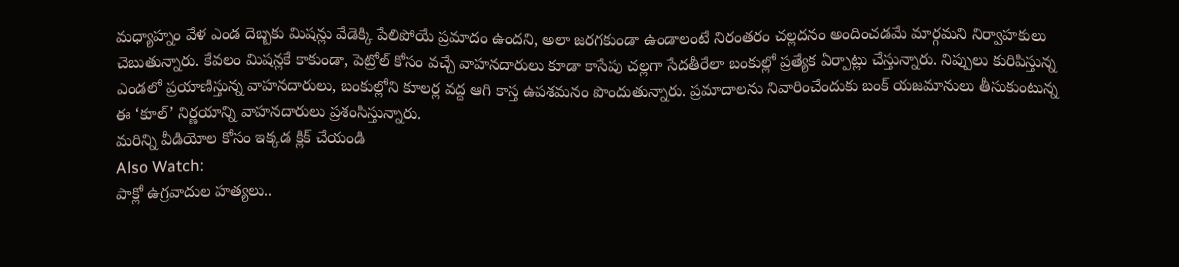మధ్యాహ్నం వేళ ఎండ దెబ్బకు మిషన్లు వేడెక్కి పేలిపోయే ప్రమాదం ఉందని, అలా జరగకుండా ఉండాలంటే నిరంతరం చల్లదనం అందించడమే మార్గమని నిర్వాహకులు చెబుతున్నారు. కేవలం మిషన్లకే కాకుండా, పెట్రోల్ కోసం వచ్చే వాహనదారులు కూడా కాసేపు చల్లగా సేదతీరేలా బంకుల్లో ప్రత్యేక ఏర్పాట్లు చేస్తున్నారు. నిప్పులు కురిపిస్తున్న ఎండలో ప్రయాణిస్తున్న వాహనదారులు, బంకుల్లోని కూలర్ల వద్ద ఆగి కాస్త ఉపశమనం పొందుతున్నారు. ప్రమాదాలను నివారించేందుకు బంక్ యజమానులు తీసుకుంటున్న ఈ ‘కూల్’ నిర్ణయాన్ని వాహనదారులు ప్రశంసిస్తున్నారు.
మరిన్ని వీడియోల కోసం ఇక్కడ క్లిక్ చేయండి
Also Watch:
పాక్లో ఉగ్రవాదుల హత్యలు..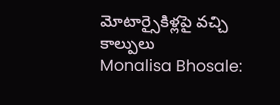మోటార్సైకిళ్లపై వచ్చి కాల్పులు
Monalisa Bhosale: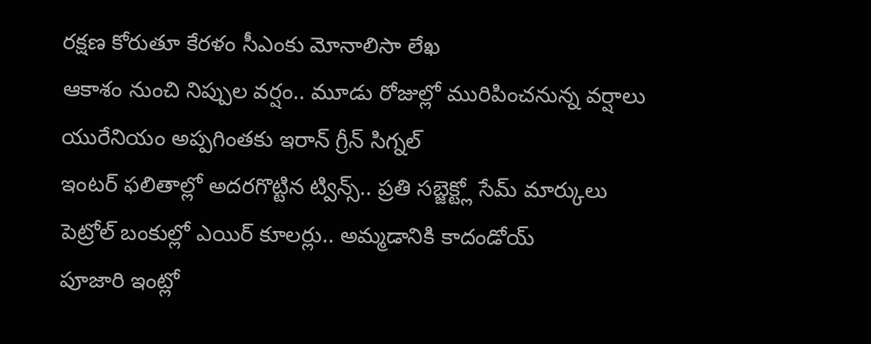రక్షణ కోరుతూ కేరళం సీఎంకు మోనాలిసా లేఖ
ఆకాశం నుంచి నిప్పుల వర్షం.. మూడు రోజుల్లో మురిపించనున్న వర్షాలు
యురేనియం అప్పగింతకు ఇరాన్ గ్రీన్ సిగ్నల్
ఇంటర్ ఫలితాల్లో అదరగొట్టిన ట్విన్స్.. ప్రతి సబ్జెక్ట్లో సేమ్ మార్కులు
పెట్రోల్ బంకుల్లో ఎయిర్ కూలర్లు.. అమ్మడానికి కాదండోయ్
పూజారి ఇంట్లో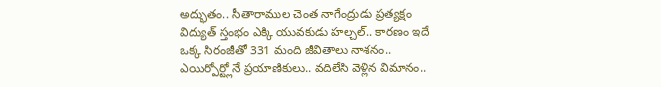అద్భుతం.. సీతారాముల చెంత నాగేంద్రుడు ప్రత్యక్షం
విద్యుత్ స్తంభం ఎక్కి యువకుడు హల్చల్.. కారణం ఇదే
ఒక్క సిరంజీతో 331 మంది జీవితాలు నాశనం..
ఎయిర్పోర్ట్లోనే ప్రయాణికులు.. వదిలేసి వెళ్లిన విమానం..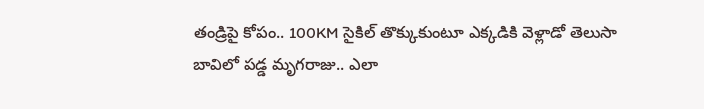తండ్రిపై కోపం.. 100KM సైకిల్ తొక్కుకుంటూ ఎక్కడికి వెళ్లాడో తెలుసా
బావిలో పడ్డ మృగరాజు.. ఎలా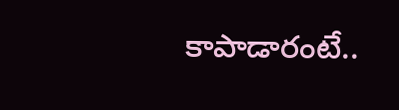కాపాడారంటే..